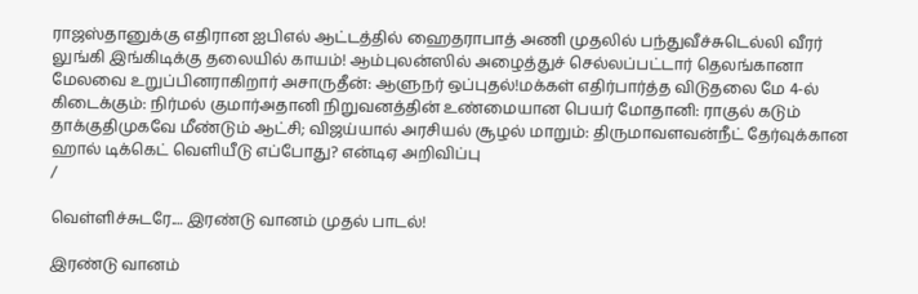ராஜஸ்தானுக்கு எதிரான ஐபிஎல் ஆட்டத்தில் ஹைதராபாத் அணி முதலில் பந்துவீச்சுடெல்லி வீரர் லுங்கி இங்கிடிக்கு தலையில் காயம்! ஆம்புலன்ஸில் அழைத்துச் செல்லப்பட்டார் தெலங்கானா மேலவை உறுப்பினராகிறார் அசாருதீன்: ஆளுநர் ஒப்புதல்!மக்கள் எதிர்பார்த்த விடுதலை மே 4-ல் கிடைக்கும்: நிர்மல் குமார்அதானி நிறுவனத்தின் உண்மையான பெயர் மோதானி: ராகுல் கடும் தாக்குதிமுகவே மீண்டும் ஆட்சி; விஜய்யால் அரசியல் சூழல் மாறும்: திருமாவளவன்நீட் தேர்வுக்கான ஹால் டிக்கெட் வெளியீடு எப்போது? என்டிஏ அறிவிப்பு
/

வெள்ளிச்சுடரே.... இரண்டு வானம் முதல் பாடல்!

இரண்டு வானம்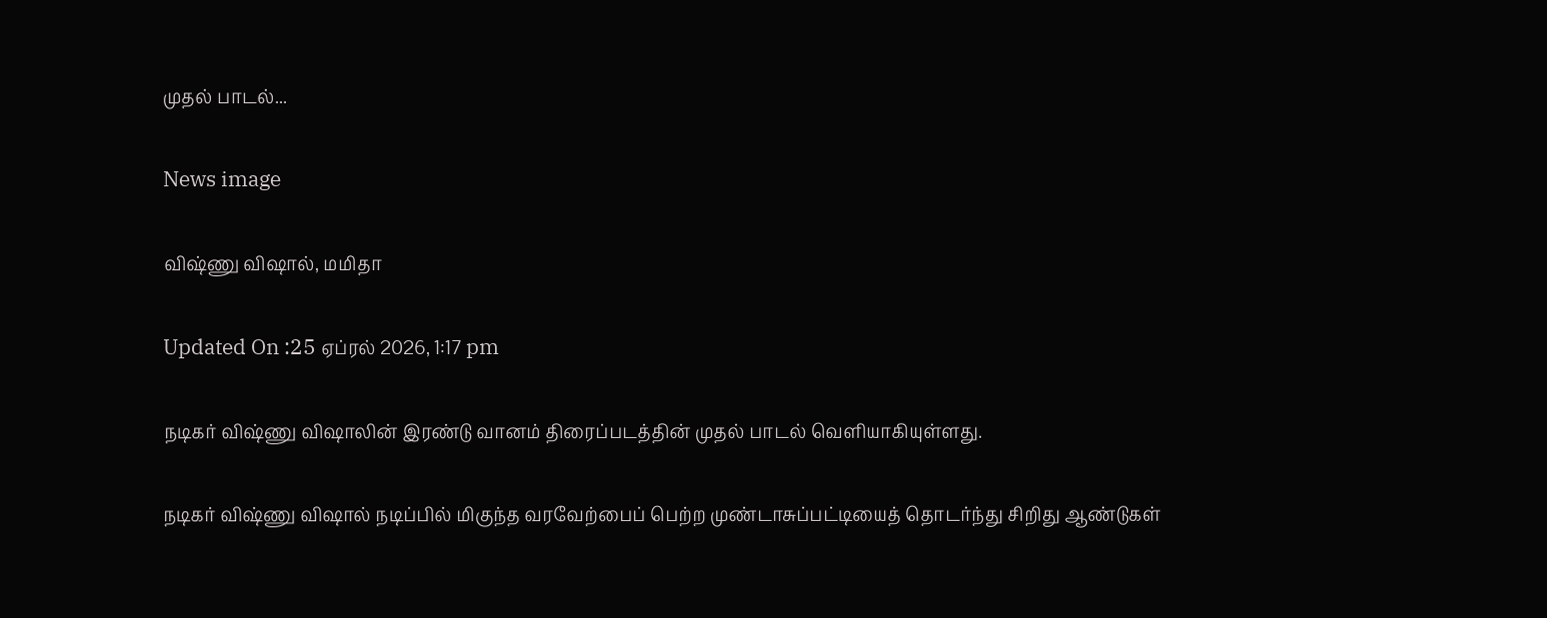முதல் பாடல்...

News image

விஷ்ணு விஷால், மமிதா

Updated On :25 ஏப்ரல் 2026, 1:17 pm

நடிகர் விஷ்ணு விஷாலின் இரண்டு வானம் திரைப்படத்தின் முதல் பாடல் வெளியாகியுள்ளது.

நடிகர் விஷ்ணு விஷால் நடிப்பில் மிகுந்த வரவேற்பைப் பெற்ற முண்டாசுப்பட்டியைத் தொடர்ந்து சிறிது ஆண்டுகள்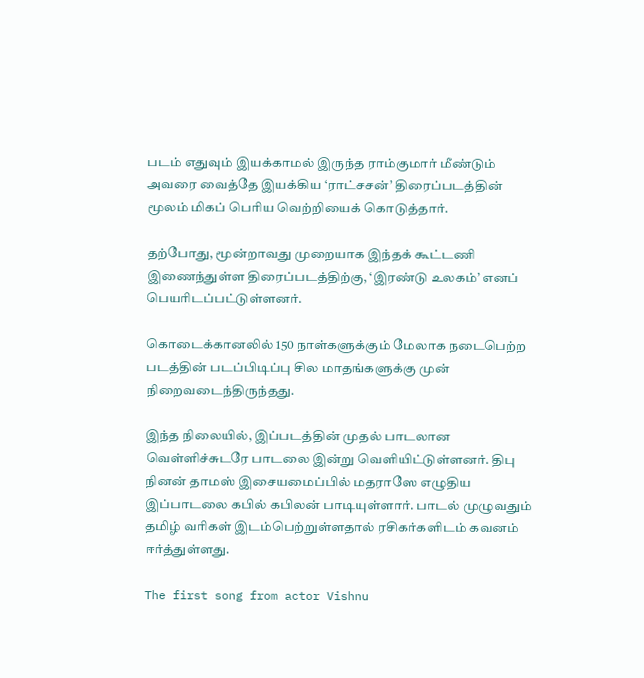படம் எதுவும் இயக்காமல் இருந்த ராம்குமார் மீண்டும் அவரை வைத்தே இயக்கிய ‘ராட்சசன்’ திரைப்படத்தின் மூலம் மிகப் பெரிய வெற்றியைக் கொடுத்தார்.

தற்போது, மூன்றாவது முறையாக இந்தக் கூட்டணி இணைந்துள்ள திரைப்படத்திற்கு, ‘இரண்டு உலகம்’ எனப் பெயரிடப்பட்டுள்ளனர்.

கொடைக்கானலில் 150 நாள்களுக்கும் மேலாக நடைபெற்ற படத்தின் படப்பிடிப்பு சில மாதங்களுக்கு முன் நிறைவடைந்திருந்தது.

இந்த நிலையில், இப்படத்தின் முதல் பாடலான வெள்ளிச்சுடரே பாடலை இன்று வெளியிட்டுள்ளனர். திபு நினன் தாமஸ் இசையமைப்பில் மதராஸே எழுதிய இப்பாடலை கபில் கபிலன் பாடியுள்ளார். பாடல் முழுவதும் தமிழ் வரிகள் இடம்பெற்றுள்ளதால் ரசிகர்களிடம் கவனம் ஈர்த்துள்ளது.

The first song from actor Vishnu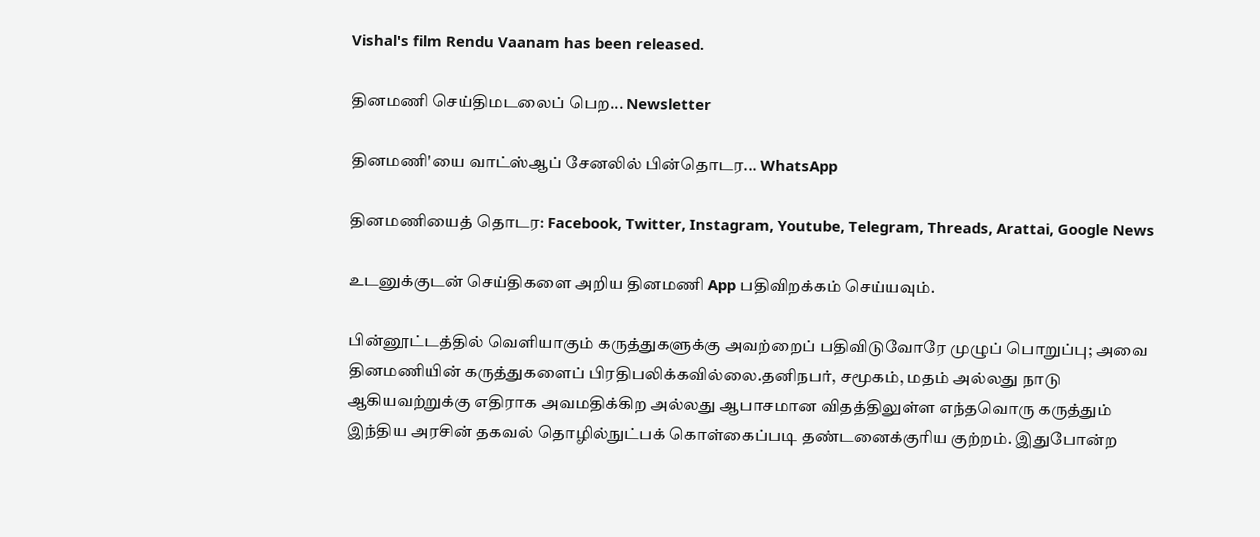Vishal's film Rendu Vaanam has been released.

தினமணி செய்திமடலைப் பெற... Newsletter

தினமணி'யை வாட்ஸ்ஆப் சேனலில் பின்தொடர... WhatsApp

தினமணியைத் தொடர: Facebook, Twitter, Instagram, Youtube, Telegram, Threads, Arattai, Google News

உடனுக்குடன் செய்திகளை அறிய தினமணி App பதிவிறக்கம் செய்யவும்.

பின்னூட்டத்தில் வெளியாகும் கருத்துகளுக்கு அவற்றைப் பதிவிடுவோரே முழுப் பொறுப்பு; அவை தினமணியின் கருத்துகளைப் பிரதிபலிக்கவில்லை.தனிநபர், சமூகம், மதம் அல்லது நாடு ஆகியவற்றுக்கு எதிராக அவமதிக்கிற அல்லது ஆபாசமான விதத்திலுள்ள எந்தவொரு கருத்தும் இந்திய அரசின் தகவல் தொழில்நுட்பக் கொள்கைப்படி தண்டனைக்குரிய குற்றம். இதுபோன்ற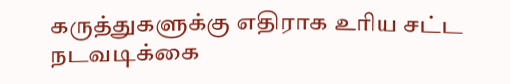கருத்துகளுக்கு எதிராக உரிய சட்ட நடவடிக்கை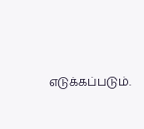எடுக்கப்படும்.